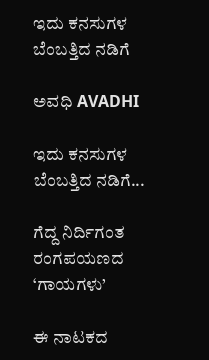ಇದು ಕನಸುಗಳ ಬೆಂಬತ್ತಿದ ನಡಿಗೆ‍

ಅವಧಿ AVADHI

ಇದು ಕನಸುಗಳ ಬೆಂಬತ್ತಿದ ನಡಿಗೆ...

ಗೆದ್ದ ನಿರ್ದಿಗಂತ ರಂಗಪಯಣದ ‘ಗಾಯಗಳು’

ಈ ನಾಟಕದ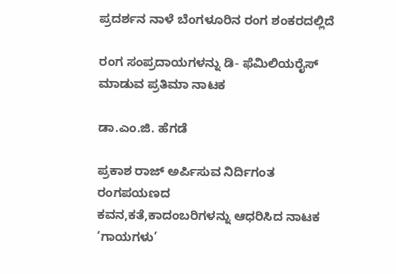ಪ್ರದರ್ಶನ ನಾಳೆ ಬೆಂಗಳೂರಿನ ರಂಗ ಶಂಕರದಲ್ಲಿದೆ

ರಂಗ ಸಂಪ್ರದಾಯಗಳನ್ನು ಡಿ- ಫೆಮಿಲಿಯರೈಸ್ ಮಾಡುವ ಪ್ರತಿಮಾ ನಾಟಕ

ಡಾ.ಎಂ.ಜಿ. ಹೆಗಡೆ

ಪ್ರಕಾಶ ರಾಜ್ ಅರ್ಪಿಸುವ ನಿರ್ದಿಗಂತ ರಂಗಪಯಣದ
ಕವನ,ಕತೆ,ಕಾದಂಬರಿಗಳನ್ನು ಆಧರಿಸಿದ ನಾಟಕ
‘ಗಾಯಗಳು’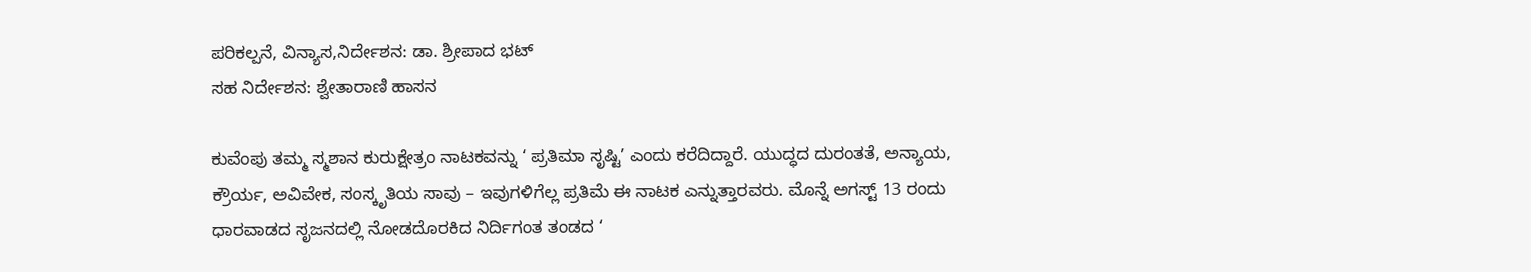ಪರಿಕಲ್ಪನೆ, ವಿನ್ಯಾಸ,ನಿರ್ದೇಶನ: ಡಾ. ಶ್ರೀಪಾದ ಭಟ್
ಸಹ ನಿರ್ದೇಶನ: ಶ್ವೇತಾರಾಣಿ ಹಾಸನ

ಕುವೆಂಪು ತಮ್ಮ ಸ್ಮಶಾನ ಕುರುಕ್ಷೇತ್ರಂ ನಾಟಕವನ್ನು ‘ ಪ್ರತಿಮಾ ಸೃಷ್ಟಿ’ ಎಂದು ಕರೆದಿದ್ದಾರೆ. ಯುದ್ಧದ ದುರಂತತೆ, ಅನ್ಯಾಯ, ಕ್ರೌರ್ಯ, ಅವಿವೇಕ, ಸಂಸ್ಕೃತಿಯ ಸಾವು – ಇವುಗಳಿಗೆಲ್ಲ ಪ್ರತಿಮೆ ಈ ನಾಟಕ ಎನ್ನುತ್ತಾರವರು. ಮೊನ್ನೆ ಅಗಸ್ಟ್ 13 ರಂದು ಧಾರವಾಡದ ಸೃಜನದಲ್ಲಿ ನೋಡದೊರಕಿದ ನಿರ್ದಿಗಂತ ತಂಡದ ‘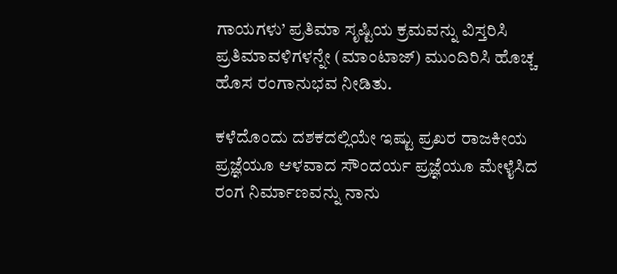ಗಾಯಗಳು’ ಪ್ರತಿಮಾ ಸೃಷ್ಟಿಯ ಕ್ರಮವನ್ನು ವಿಸ್ತರಿಸಿ ಪ್ರತಿಮಾವಳಿಗಳನ್ನೇ (ಮಾಂಟಾಜ್) ಮುಂದಿರಿಸಿ ಹೊಚ್ಚ ಹೊಸ ರಂಗಾನುಭವ ನೀಡಿತು.

ಕಳೆದೊಂದು ದಶಕದಲ್ಲಿಯೇ ಇಷ್ಟು ಪ್ರಖರ ರಾಜಕೀಯ ಪ್ರಜ್ಞೆಯೂ ಆಳವಾದ ಸೌಂದರ್ಯ ಪ್ರಜ್ಞೆಯೂ ಮೇಳೈಸಿದ ರಂಗ ನಿರ್ಮಾಣವನ್ನು ನಾನು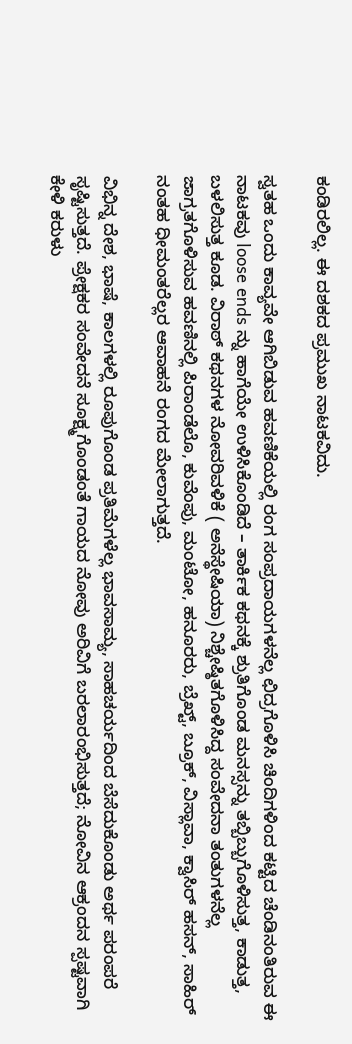ಕಂಡಿರಲಿಲ್ಲ. ಈ ದಶಕದ ಪ್ರಮುಖ ನಾಟಕವಿದು.

ಸ್ವತಹ ಒಂದು ಕಾವ್ಯವೇ ಆಗಿಬಿಡುವ ಹವಣಿಕೆಯಲ್ಲಿ ರಂಗ ಸಂಪ್ರದಾಯಗಳನೆಲ್ಲ ಛಿದ್ರಗೊಳಿಸಿ ಚಿಂದಿಗಳಿಂದ ಕಟ್ಟಿದ ಚೆಂಡಿನಂತಿರುವ ಈ ನಾಟಕವು loose ends ನ್ನು ಹಾಗೆಯೇ ಉಳಿಸಿಕೊಂಡಿದೆ – ತಾರ್ಕಿಕ ಕಥನಕ್ಕೆ ಶ್ರುತಿಗೊಂಡ ಮನಸ್ಸನ್ನು ತಬ್ಬಿಬ್ಬುಗೊಳಿಸುತ್ತ, ಕಾಡುತ್ತ, ಬಳಲಿಸುತ್ತ ಕೂಡ. ವಿರಾಠ್ ಕಥನಗಳ ನೋವರಿವಳಿಕೆ ( ಅನೆಸ್ಥೇಷಿಯಾ) ನಿಶ್ಚೇಷ್ಠಿತಗೊಳಿಸಿದ್ದ ಸಂವೇದನಾ ತಂತುಗಳನೆಲ್ಲ ಜಾಗ್ರತಗೊಳಿಸುವ ಹವಣಿನಲ್ಲಿ ಪಿರಾಂಡೆಲೊ, ಕುವೆಂಪು, ಮಂಟೋ, ಹನೂರರು, ಬ್ರೆಖ್ಟ್, ಬ್ರೂಕ್, ವಿಸ್ಲಾವಾ, ಕ್ವಾಸಿರ್ ಹಸನ್, ಸಾಹಿರ್ ನಂತಹ ಧೀಮಂತರೆಲ್ಲರ ಆವಾಹನೆ ರಂಗದ ಮೇಲಾಗುತ್ತದೆ.

ವಿಭಿನ್ನ ದೇಶ, ಭಾಷೆ, ಕಾಲಗಳಲ್ಲಿ ರೂಪುಗೊಂಡ ಪ್ರತಿಮೆಗಳೆಲ್ಲ ಭಾವಸಾಮ್ಯ, ಸಾಹಚರ್ಯದಿಂದ ಬೆಸೆದುಕೊಂಡು ಅರ್ಥ ಪರಂಪರೆ ಸೃಷ್ಟಿಸುತ್ತದೆ. ಪ್ರೇಕ್ಷಕರ ಸಂವೇದನೆ ಸೂಕ್ಷ್ಮಗೊಂಡಂತೆ ಗಾಯದ ನೋವು ಅರಿವಿಗೆ ಬರಲಾರಂಭಿಸುತ್ತದೆ; ನೋವಿನ ಆಕ್ರಂದನ ಸ್ಪಷ್ಟವಾಗಿ ಕೇಳಿ ಕರುಳು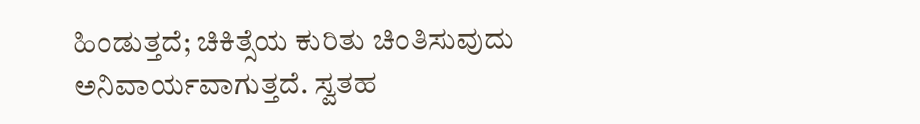ಹಿಂಡುತ್ತದೆ; ಚಿಕಿತ್ಸೆಯ ಕುರಿತು ಚಿಂತಿಸುವುದು ಅನಿವಾರ್ಯವಾಗುತ್ತದೆ. ಸ್ವತಹ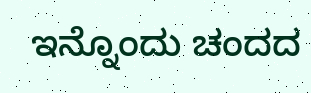ಇನ್ನೊಂದು ಚಂದದ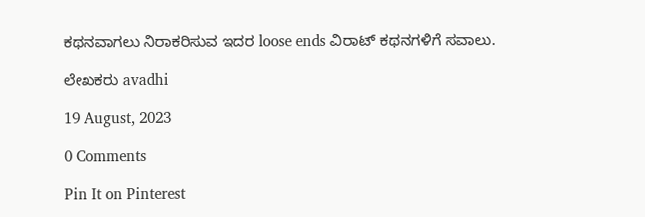ಕಥನವಾಗಲು ನಿರಾಕರಿಸುವ ಇದರ loose ends ವಿರಾಟ್ ಕಥನಗಳಿಗೆ ಸವಾಲು.

ಲೇಖಕರು avadhi

19 August, 2023

0 Comments

Pin It on Pinterest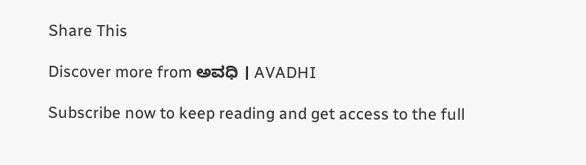Share This

Discover more from ಅವಧಿ । AVADHI

Subscribe now to keep reading and get access to the full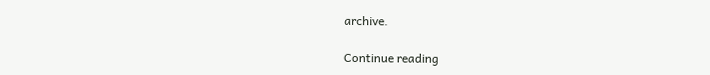archive.

Continue reading